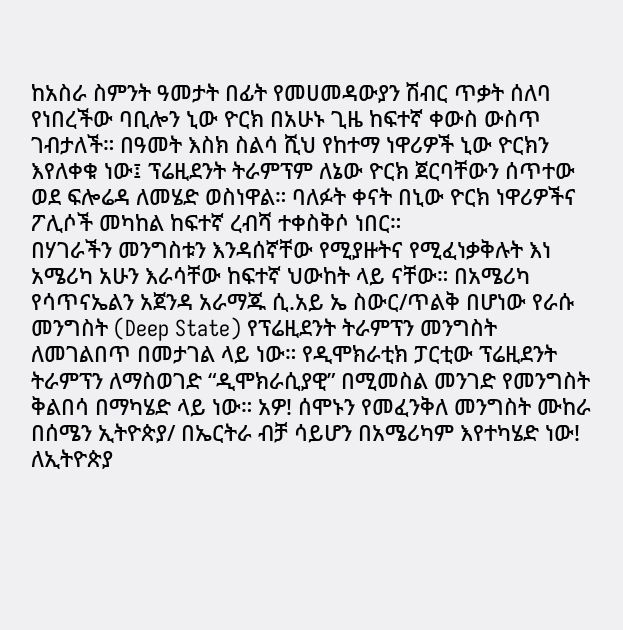ከአስራ ስምንት ዓመታት በፊት የመሀመዳውያን ሽብር ጥቃት ሰለባ የነበረችው ባቢሎን ኒው ዮርክ በአሁኑ ጊዜ ከፍተኛ ቀውስ ውስጥ ገብታለች። በዓመት እስክ ስልሳ ሺህ የከተማ ነዋሪዎች ኒው ዮርክን እየለቀቁ ነው፤ ፕሬዚደንት ትራምፕም ለኔው ዮርክ ጀርባቸውን ሰጥተው ወደ ፍሎሬዳ ለመሄድ ወስነዋል። ባለፉት ቀናት በኒው ዮርክ ነዋሪዎችና ፖሊሶች መካከል ከፍተኛ ረብሻ ተቀስቅሶ ነበር።
በሃገራችን መንግስቱን እንዳሰኛቸው የሚያዙትና የሚፈነቃቅሉት እነ አሜሪካ አሁን እራሳቸው ከፍተኛ ህውከት ላይ ናቸው። በአሜሪካ የሳጥናኤልን አጀንዳ አራማጁ ሲ.አይ ኤ ስውር/ጥልቅ በሆነው የራሱ መንግስት (Deep State) የፕሬዚደንት ትራምፕን መንግስት ለመገልበጥ በመታገል ላይ ነው። የዲሞክራቲክ ፓርቲው ፕሬዚደንት ትራምፕን ለማስወገድ “ዲሞክራሲያዊ” በሚመስል መንገድ የመንግስት ቅልበሳ በማካሄድ ላይ ነው። አዎ! ሰሞኑን የመፈንቅለ መንግስት ሙከራ በሰሜን ኢትዮጵያ/ በኤርትራ ብቻ ሳይሆን በአሜሪካም እየተካሄድ ነው!
ለኢትዮጵያ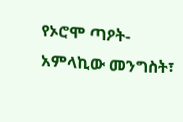የኦሮሞ ጣዖት-አምላኪው መንግስት፣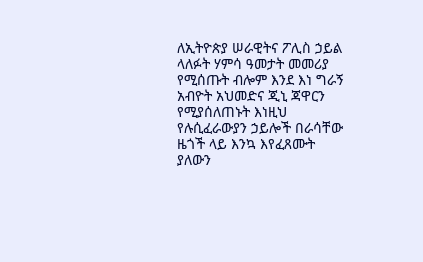ለኢትዮጵያ ሠራዊትና ፖሊስ ኃይል ላለፉት ሃምሳ ዓመታት መመሪያ የሚሰጡት ብሎም እንደ እነ ግራኝ አብዮት አህመድና ጂኒ ጃዋርን የሚያሰለጠኑት እነዚህ የሉሲፈራውያን ኃይሎች በራሳቸው ዜጎች ላይ እንኳ እየፈጸሙት ያለውን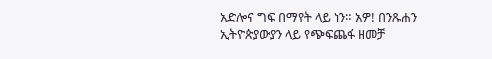አድሎና ግፍ በማየት ላይ ነን። አዎ! በንጹሐን ኢትዮጵያውያን ላይ የጭፍጨፋ ዘመቻ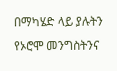በማካሄድ ላይ ያሉትን የኦሮሞ መንግስትንና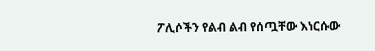ፖሊሶችን የልብ ልብ የሰጧቸው እነርሱው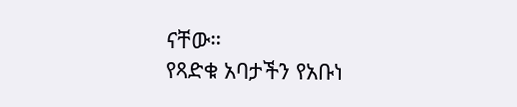ናቸው።
የጻድቁ አባታችን የአቡነ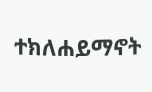ተክለሐይማኖት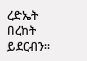ረድኤት በረከት ይደርብን።